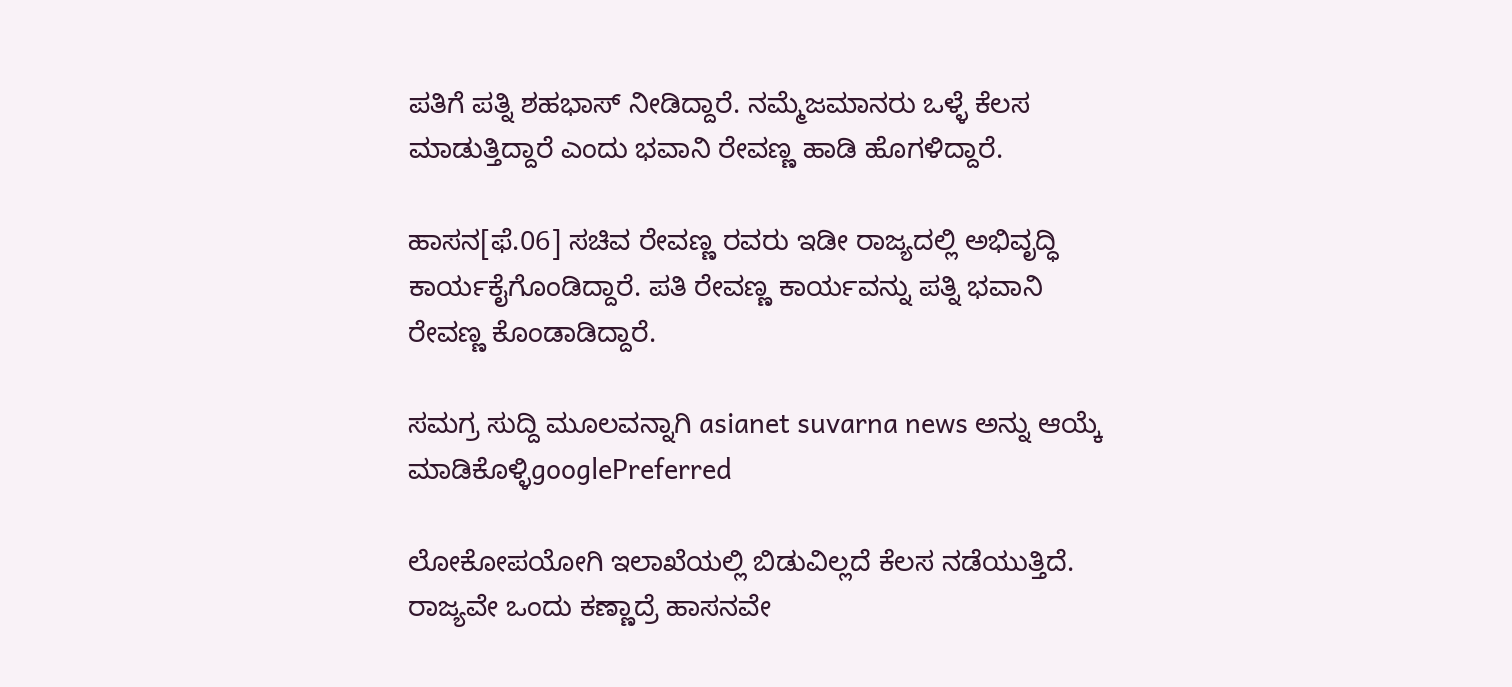ಪತಿಗೆ ಪತ್ನಿ ಶಹಭಾಸ್ ನೀಡಿದ್ದಾರೆ. ನಮ್ಮೆಜಮಾನರು ಒಳ್ಳೆ ಕೆಲಸ ಮಾಡುತ್ತಿದ್ದಾರೆ ಎಂದು ಭವಾನಿ ರೇವಣ್ಣ ಹಾಡಿ ಹೊಗಳಿದ್ದಾರೆ.

ಹಾಸನ[ಫೆ.06] ಸಚಿವ ರೇವಣ್ಣ‌ ರವರು ಇಡೀ ರಾಜ್ಯದಲ್ಲಿ ಅಭಿವೃದ್ಧಿ ಕಾರ್ಯಕೈಗೊಂಡಿದ್ದಾರೆ. ಪತಿ ರೇವಣ್ಣ ಕಾರ್ಯವನ್ನು ಪತ್ನಿ ಭವಾನಿ ರೇವಣ್ಣ ಕೊಂಡಾಡಿದ್ದಾರೆ.

ಸಮಗ್ರ ಸುದ್ದಿ ಮೂಲವನ್ನಾಗಿ asianet suvarna news ಅನ್ನು ಆಯ್ಕೆ ಮಾಡಿಕೊಳ್ಳಿgooglePreferred

ಲೋಕೋಪಯೋಗಿ ಇಲಾಖೆಯಲ್ಲಿ ಬಿಡುವಿಲ್ಲದೆ ಕೆಲಸ ನಡೆಯುತ್ತಿದೆ. ರಾಜ್ಯವೇ ಒಂದು ಕಣ್ಣಾದ್ರೆ ಹಾಸನವೇ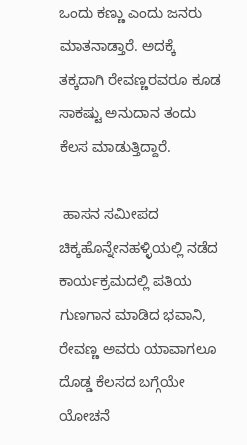ಒಂದು ಕಣ್ಣು ಎಂದು ಜನರು ಮಾತನಾಡ್ತಾರೆ. ಅದಕ್ಕೆ ತಕ್ಕದಾಗಿ ರೇವಣ್ಣರವರೂ ಕೂಡ ಸಾಕಷ್ಟು ಅನುದಾನ ತಂದು ಕೆಲಸ ಮಾಡುತ್ತಿದ್ದಾರೆ.

 ಹಾಸನ ಸಮೀಪದ‌ ಚಿಕ್ಕಹೊನ್ನೇನಹಳ್ಳಿಯಲ್ಲಿ ನಡೆದ ಕಾರ್ಯಕ್ರಮದಲ್ಲಿ ಪತಿಯ ಗುಣಗಾನ ಮಾಡಿದ ಭವಾನಿ, ರೇವಣ್ಣ ಅವರು ಯಾವಾಗಲೂ ದೊಡ್ಡ ಕೆಲಸದ ಬಗ್ಗೆಯೇ ಯೋಚನೆ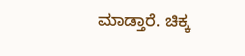ಮಾಡ್ತಾರೆ. ಚಿಕ್ಕ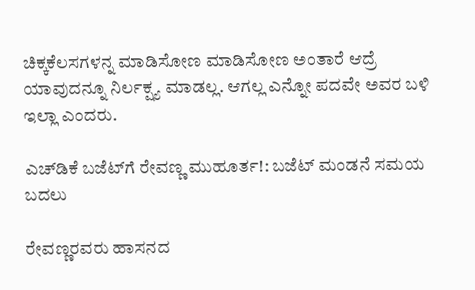ಚಿಕ್ಕ‌ಕೆಲಸಗಳನ್ನ ಮಾಡಿಸೋಣ ಮಾಡಿಸೋಣ ಅಂತಾರೆ ಆದ್ರೆ ಯಾವುದನ್ನೂ ನಿರ್ಲಕ್ಷ್ಯ ಮಾಡಲ್ಲ. ಆಗಲ್ಲ ಎನ್ನೋ ಪದವೇ ಅವರ ಬಳಿ ಇಲ್ಲಾ ಎಂದರು.

ಎಚ್‌ಡಿಕೆ ಬಜೆಟ್‌ಗೆ ರೇವಣ್ಣ ಮುಹೂರ್ತ!: ಬಜೆಟ್ ಮಂಡನೆ ಸಮಯ ಬದಲು

ರೇವಣ್ಣರವರು ಹಾಸನದ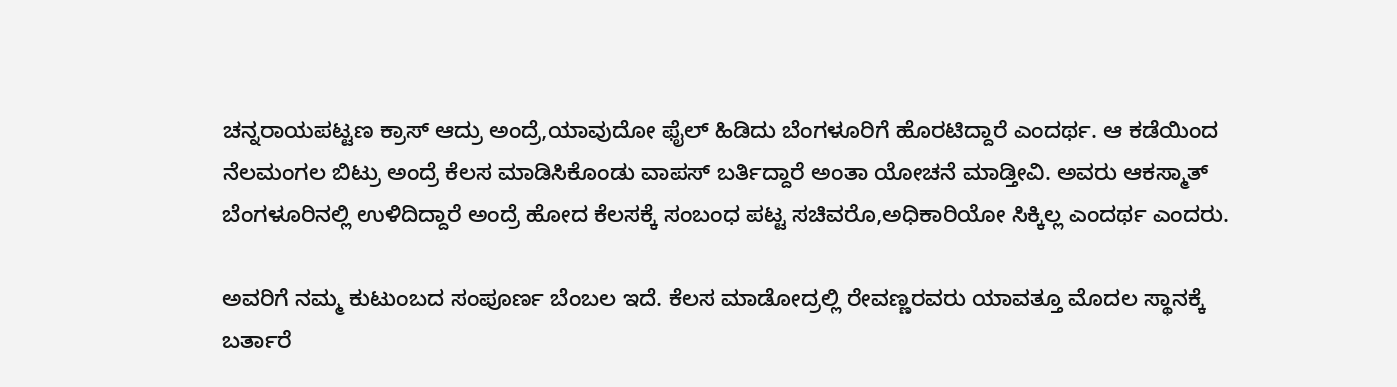ಚನ್ನರಾಯಪಟ್ಟಣ ಕ್ರಾಸ್ ಆದ್ರು ಅಂದ್ರೆ,ಯಾವುದೋ ಫೈಲ್ ಹಿಡಿದು ಬೆಂಗಳೂರಿಗೆ ಹೊರಟಿದ್ದಾರೆ ಎಂದರ್ಥ. ಆ ಕಡೆಯಿಂದ ನೆಲಮಂಗಲ ಬಿಟ್ರು ಅಂದ್ರೆ ಕೆಲಸ ಮಾಡಿಸಿಕೊಂಡು ವಾಪಸ್ ಬರ್ತಿದ್ದಾರೆ ಅಂತಾ ಯೋಚನೆ ಮಾಡ್ತೀವಿ. ಅವರು ಆಕಸ್ಮಾತ್ ಬೆಂಗಳೂರಿನಲ್ಲಿ ಉಳಿದಿದ್ದಾರೆ ಅಂದ್ರೆ ಹೋದ ಕೆಲಸಕ್ಕೆ ಸಂಬಂಧ ಪಟ್ಟ ಸಚಿವರೊ,ಅಧಿಕಾರಿಯೋ ಸಿಕ್ಕಿಲ್ಲ ಎಂದರ್ಥ ಎಂದರು.

ಅವರಿಗೆ ನಮ್ಮ ಕುಟುಂಬದ ಸಂಪೂರ್ಣ ಬೆಂಬಲ ಇದೆ. ಕೆಲಸ ಮಾಡೋದ್ರಲ್ಲಿ ರೇವಣ್ಣರವರು ಯಾವತ್ತೂ ಮೊದಲ ಸ್ಥಾನಕ್ಕೆ ಬರ್ತಾರೆ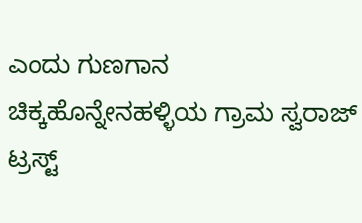ಎಂದು ಗುಣಗಾನ ಚಿಕ್ಕಹೊನ್ನೇನಹಳ್ಳಿಯ ಗ್ರಾಮ ಸ್ವರಾಜ್ ಟ್ರಸ್ಟ್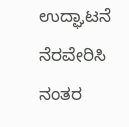ಉದ್ಘಾಟನೆ ನೆರವೇರಿಸಿ ನಂತರ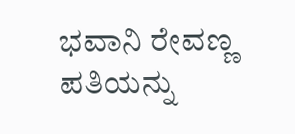ಭವಾನಿ ರೇವಣ್ಣ ಪತಿಯನ್ನು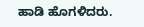ಹಾಡಿ ಹೊಗಳಿದರು.